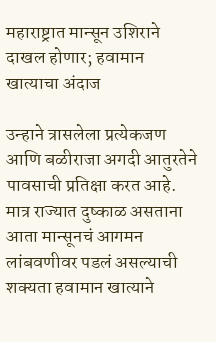महाराष्ट्रात मान्सून उशिराने दाखल होणार; हवामान खात्याचा अंदाज

उन्हाने त्रासलेला प्रत्येकजण आणि बळीराजा अगदी आतुरतेने पावसाची प्रतिक्षा करत आहे. मात्र राज्यात दुष्काळ असताना आता मान्सूनचं आगमन लांबवणीवर पडलं असल्याची शक्यता हवामान खात्याने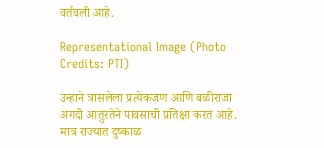वर्तवली आहे.

Representational Image (Photo Credits: PTI)

उन्हाने त्रासलेला प्रत्येकजण आणि बळीराजा अगदी आतुरतेने पावसाची प्रतिक्षा करत आहे. मात्र राज्यात दुष्काळ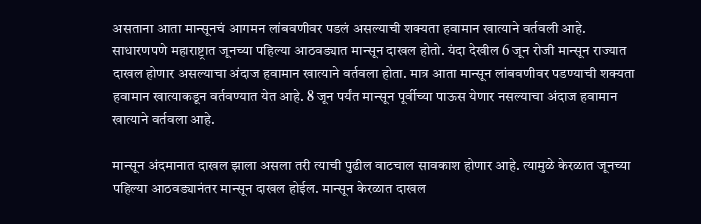असताना आता मान्सूनचं आगमन लांबवणीवर पडलं असल्याची शक्यता हवामान खात्याने वर्तवली आहे. साधारणपणे महाराष्ट्रात जूनच्या पहिल्या आठवड्यात मान्सून दाखल होतो. यंदा देखील 6 जून रोजी मान्सून राज्यात दाखल होणार असल्याचा अंदाज हवामान खात्याने वर्तवला होता. मात्र आता मान्सून लांबवणीवर पडण्याची शक्यता हवामान खात्याकडून वर्तवण्यात येत आहे. 8 जून पर्यंत मान्सून पूर्वीच्या पाऊस येणार नसल्याचा अंदाज हवामान खात्याने वर्तवला आहे.

मान्सून अंदमानात दाखल झाला असला तरी त्याची पुढील वाटचाल सावकाश होणार आहे. त्यामुळे केरळात जूनच्या पहिल्या आठवड्यानंतर मान्सून दाखल होईल. मान्सून केरळात दाखल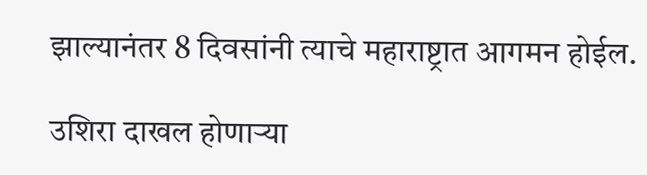झाल्यानंतर 8 दिवसांनी त्याचे महाराष्ट्रात आगमन होईल.

उशिरा दाखल होणाऱ्या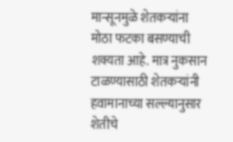मान्सूनमुळे शेतकऱ्यांना मोठा फटका बसण्याची शक्यता आहे. मात्र नुकसान टाळण्यासाठी शेतकऱ्यांनी हवामानाच्या सल्ल्यानुसार शेतीचे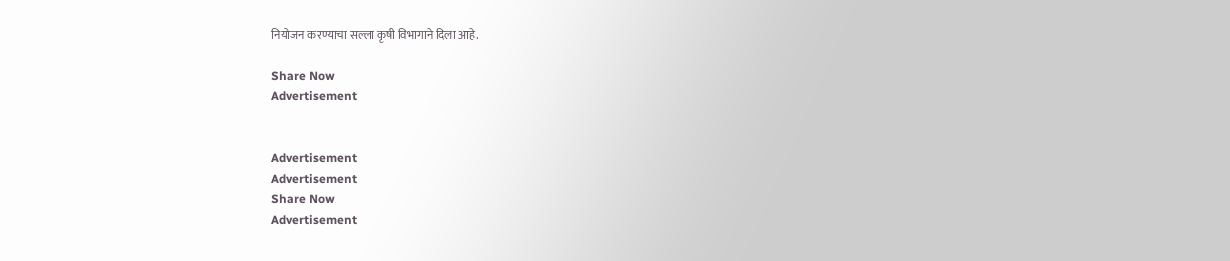नियोजन करण्याचा सल्ला कृषी विभागाने दिला आहे.

Share Now
Advertisement


Advertisement
Advertisement
Share Now
Advertisement